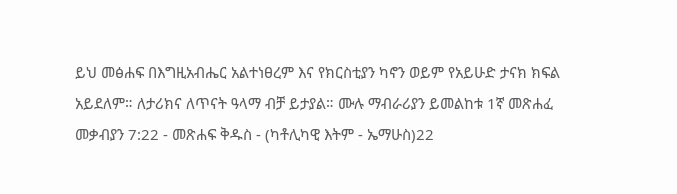ይህ መፅሐፍ በእግዚአብሔር አልተነፀረም እና የክርስቲያን ካኖን ወይም የአይሁድ ታናክ ክፍል አይደለም። ለታሪክና ለጥናት ዓላማ ብቻ ይታያል። ሙሉ ማብራሪያን ይመልከቱ 1ኛ መጽሐፈ መቃብያን 7:22 - መጽሐፍ ቅዱስ - (ካቶሊካዊ እትም - ኤማሁስ)22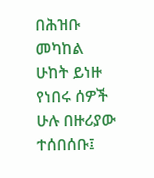በሕዝቡ መካከል ሁከት ይነዙ የነበሩ ሰዎች ሁሉ በዙሪያው ተሰበሰቡ፤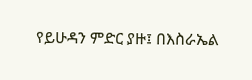የይሁዳን ምድር ያዙ፤ በእስራኤል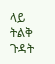ላይ ትልቅ ጉዳት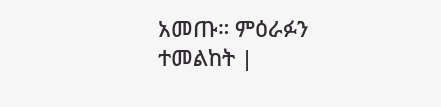አመጡ። ምዕራፉን ተመልከት |